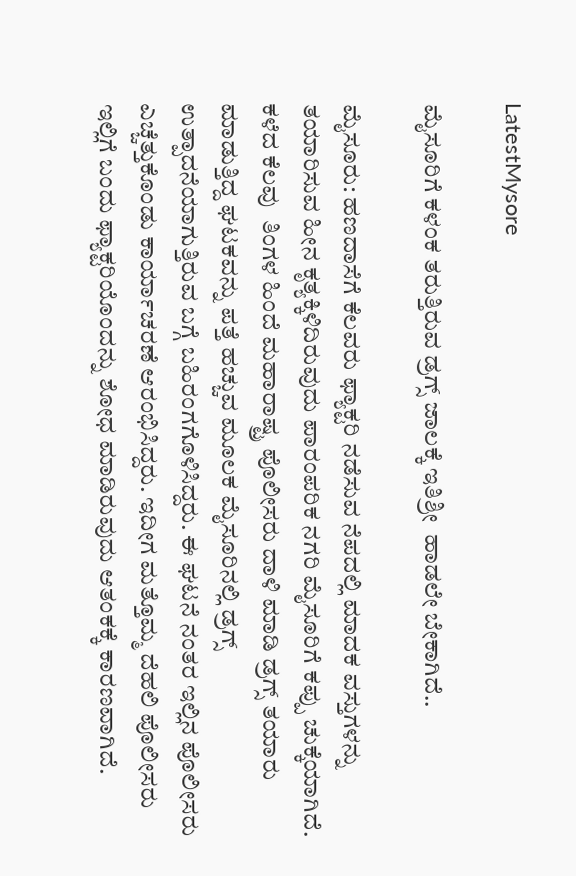LatestMysore

ಮೈಸೂರಿಗೆ ಕಳಂಕ ತರುತ್ತಿರುವ ಡ್ರಗ್ಸ್ ಜಾಲಕ್ಕೆ ಇತಿಶ್ರೀ  ಹಾಡಲೇ ಬೇಕಾಗಿದೆ..

ಮೈಸೂರು: ಹಣದಾಸೆಗೆ ಕೆಲವರು ಫ್ಯಾಕ್ಟರಿ ನಡೆಸುವ ನೆಪದಲ್ಲಿ ಮಾದಕ ವಸ್ತುಗಳನ್ನು ತಯಾರಿಸುವ ಹೀನ ಕೃತ್ಯಕ್ಕಿಳಿದಿರುವುದು ಪಾರಂಪರಿಕ ನಗರಿ ಮೈಸೂರಿಗೆ ಕಪ್ಪು ಚುಕ್ಕೆಯಾಗಿದೆ. ಕಳೆದ ಕೆಲವು  ತಿಂಗಳ ಹಿಂದೆ ಮಹಾರಾಷ್ಟ್ರ ಪೊಲೀಸರು ದಾಳಿ ಮಾಡಿ ಡ್ರಗ್ಸ್ ತಯಾರು ಮಾಡುತ್ತಿದ್ದ ಘಟಕವನ್ನು ಪತ್ತೆ ಹಚ್ಚುವ ಮೂಲಕ ಮೈಸೂರಿನಲ್ಲಿ ಡ್ರಗ್ಸ್ ಉತ್ಪಾದನೆಯಾಗುತ್ತಿರುವ ಬಗ್ಗೆ ಬಹಿರಂಗಗೊಳಿಸಿದ್ದರು. ಈ ಘಟನೆ ನಂತರ ಇಲ್ಲಿನ ಪೊಲೀಸರು ಎಚ್ಚೆತ್ತುಕೊಂಡು ಕಾರ್ಯಾಚರಣೆ ಆರಂಭಿಸಿದ್ದರು. ಇದೀಗ ಮತ್ತೊಮ್ಮ ದೆಹಲಿ ಪೊಲೀಸರು ಇಲ್ಲಿಗೆ ಬಂದು ಫ್ಯಾಕ್ಟರಿಯೊಂದನ್ನು ಶೋಧ ಮಾಡಿರುವುದು ಆತಂಕಕ್ಕೆ ಕಾರಣವಾಗಿದೆ.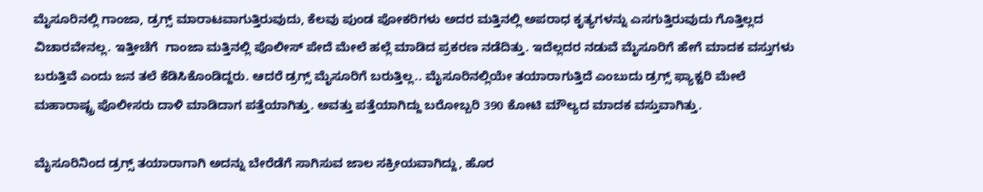ಮೈಸೂರಿನಲ್ಲಿ ಗಾಂಜಾ, ಡ್ರಗ್ಸ್ ಮಾರಾಟವಾಗುತ್ತಿರುವುದು, ಕೆಲವು ಪುಂಡ ಪೋಕರಿಗಳು ಅದರ ಮತ್ತಿನಲ್ಲಿ ಅಪರಾಧ ಕೃತ್ಯಗಳನ್ನು ಎಸಗುತ್ತಿರುವುದು ಗೊತ್ತಿಲ್ಲದ ವಿಚಾರವೇನಲ್ಲ. ಇತ್ತೀಚೆಗೆ  ಗಾಂಜಾ ಮತ್ತಿನಲ್ಲಿ ಪೊಲೀಸ್ ಪೇದೆ ಮೇಲೆ ಹಲ್ಲೆ ಮಾಡಿದ ಪ್ರಕರಣ ನಡೆದಿತ್ತು. ಇದೆಲ್ಲದರ ನಡುವೆ ಮೈಸೂರಿಗೆ ಹೇಗೆ ಮಾದಕ ವಸ್ತುಗಳು ಬರುತ್ತಿವೆ ಎಂದು ಜನ ತಲೆ ಕೆಡಿಸಿಕೊಂಡಿದ್ದರು. ಆದರೆ ಡ್ರಗ್ಸ್ ಮೈಸೂರಿಗೆ ಬರುತ್ತಿಲ್ಲ.. ಮೈಸೂರಿನಲ್ಲಿಯೇ ತಯಾರಾಗುತ್ತಿದೆ ಎಂಬುದು ಡ್ರಗ್ಸ್ ಫ್ಯಾಕ್ಟರಿ ಮೇಲೆ ಮಹಾರಾಷ್ಟ್ರ ಪೊಲೀಸರು ದಾಳಿ ಮಾಡಿದಾಗ ಪತ್ತೆಯಾಗಿತ್ತು. ಅವತ್ತು ಪತ್ತೆಯಾಗಿದ್ದು ಬರೋಬ್ಬರಿ 390 ಕೋಟಿ ಮೌಲ್ಯದ ಮಾದಕ ವಸ್ತುವಾಗಿತ್ತು.

ಮೈಸೂರಿನಿಂದ ಡ್ರಗ್ಸ್ ತಯಾರಾಗಾಗಿ ಅದನ್ನು ಬೇರೆಡೆಗೆ ಸಾಗಿಸುವ ಜಾಲ ಸಕ್ರೀಯವಾಗಿದ್ದು, ಹೊರ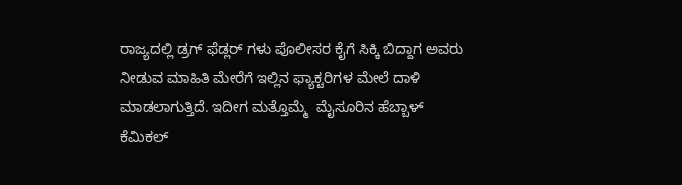ರಾಜ್ಯದಲ್ಲಿ ಡ್ರಗ್ ಫೆಡ್ಲರ್ ಗಳು ಪೊಲೀಸರ ಕೈಗೆ ಸಿಕ್ಕಿ ಬಿದ್ದಾಗ ಅವರು ನೀಡುವ ಮಾಹಿತಿ ಮೇರೆಗೆ ಇಲ್ಲಿನ ಫ್ಯಾಕ್ಟರಿಗಳ ಮೇಲೆ ದಾಳಿ ಮಾಡಲಾಗುತ್ತಿದೆ. ಇದೀಗ ಮತ್ತೊಮ್ಮೆ  ಮೈಸೂರಿನ ಹೆಬ್ಬಾಳ್  ಕೆಮಿಕಲ್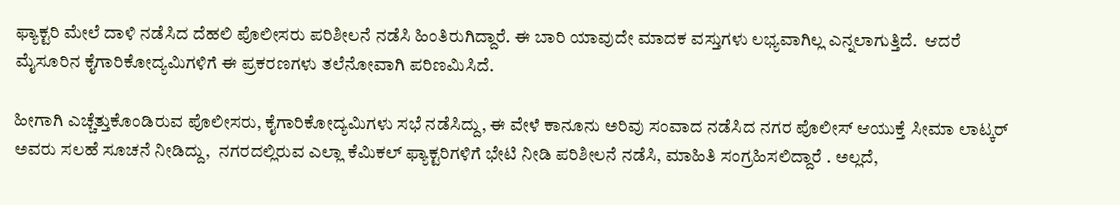ಫ್ಯಾಕ್ಟರಿ ಮೇಲೆ ದಾಳಿ ನಡೆಸಿದ ದೆಹಲಿ ಪೊಲೀಸರು ಪರಿಶೀಲನೆ ನಡೆಸಿ ಹಿಂತಿರುಗಿದ್ದಾರೆ. ಈ ಬಾರಿ ಯಾವುದೇ ಮಾದಕ ವಸ್ತುಗಳು ಲಭ್ಯವಾಗಿಲ್ಲ ಎನ್ನಲಾಗುತ್ತಿದೆ.  ಆದರೆ ಮೈಸೂರಿನ ಕೈಗಾರಿಕೋದ್ಯಮಿಗಳಿಗೆ ಈ ಪ್ರಕರಣಗಳು ತಲೆನೋವಾಗಿ ಪರಿಣಮಿಸಿದೆ.

ಹೀಗಾಗಿ ಎಚ್ಚೆತ್ತುಕೊಂಡಿರುವ ಪೊಲೀಸರು, ಕೈಗಾರಿಕೋದ್ಯಮಿಗಳು ಸಭೆ ನಡೆಸಿದ್ದು, ಈ ವೇಳೆ ಕಾನೂನು ಅರಿವು ಸಂವಾದ ನಡೆಸಿದ ನಗರ ಪೊಲೀಸ್ ಆಯುಕ್ತೆ ಸೀಮಾ ಲಾಟ್ಕರ್  ಅವರು ಸಲಹೆ ಸೂಚನೆ ನೀಡಿದ್ದು,  ನಗರದಲ್ಲಿರುವ ಎಲ್ಲಾ ಕೆಮಿಕಲ್ ಫ್ಯಾಕ್ಟರಿಗಳಿಗೆ ಭೇಟಿ ನೀಡಿ ಪರಿಶೀಲನೆ ನಡೆಸಿ, ಮಾಹಿತಿ ಸಂಗ್ರಹಿಸಲಿದ್ದಾರೆ . ಅಲ್ಲದೆ,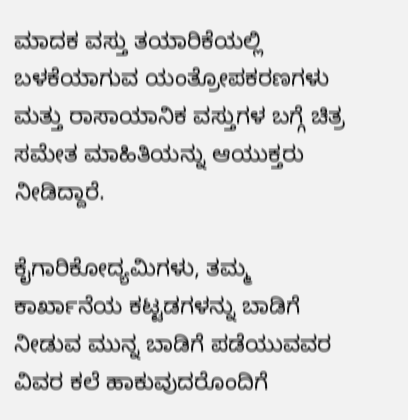ಮಾದಕ ವಸ್ತು ತಯಾರಿಕೆಯಲ್ಲಿ ಬಳಕೆಯಾಗುವ ಯಂತ್ರೋಪಕರಣಗಳು ಮತ್ತು ರಾಸಾಯಾನಿಕ ವಸ್ತುಗಳ ಬಗ್ಗೆ ಚಿತ್ರ ಸಮೇತ ಮಾಹಿತಿಯನ್ನು ಆಯುಕ್ತರು ನೀಡಿದ್ದಾರೆ.

ಕೈಗಾರಿಕೋದ್ಯಮಿಗಳು, ತಮ್ಮ ಕಾರ್ಖಾನೆಯ ಕಟ್ಟಡಗಳನ್ನು ಬಾಡಿಗೆ ನೀಡುವ ಮುನ್ನ ಬಾಡಿಗೆ ಪಡೆಯುವವರ ವಿವರ ಕಲೆ ಹಾಕುವುದರೊಂದಿಗೆ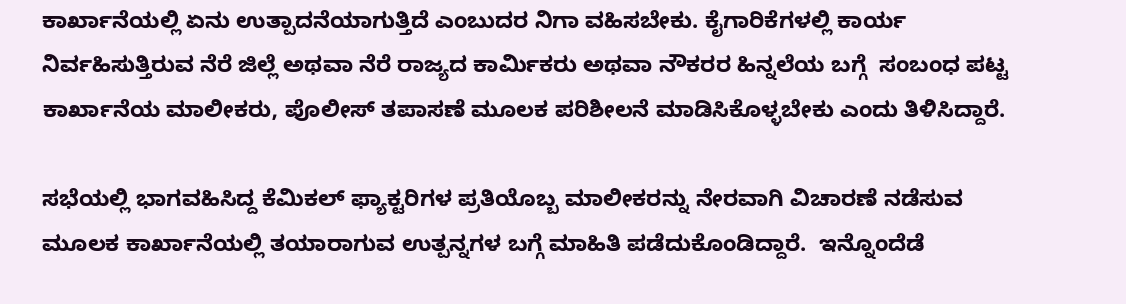ಕಾರ್ಖಾನೆಯಲ್ಲಿ ಏನು ಉತ್ಪಾದನೆಯಾಗುತ್ತಿದೆ ಎಂಬುದರ ನಿಗಾ ವಹಿಸಬೇಕು. ಕೈಗಾರಿಕೆಗಳಲ್ಲಿ ಕಾರ್ಯ ನಿರ್ವಹಿಸುತ್ತಿರುವ ನೆರೆ ಜಿಲ್ಲೆ ಅಥವಾ ನೆರೆ ರಾಜ್ಯದ ಕಾರ್ಮಿಕರು ಅಥವಾ ನೌಕರರ ಹಿನ್ನಲೆಯ ಬಗ್ಗೆ  ಸಂಬಂಧ ಪಟ್ಟ ಕಾರ್ಖಾನೆಯ ಮಾಲೀಕರು, ಪೊಲೀಸ್ ತಪಾಸಣೆ ಮೂಲಕ ಪರಿಶೀಲನೆ ಮಾಡಿಸಿಕೊಳ್ಳಬೇಕು ಎಂದು ತಿಳಿಸಿದ್ದಾರೆ.

ಸಭೆಯಲ್ಲಿ ಭಾಗವಹಿಸಿದ್ದ ಕೆಮಿಕಲ್ ಫ್ಯಾಕ್ಟರಿಗಳ ಪ್ರತಿಯೊಬ್ಬ ಮಾಲೀಕರನ್ನು ನೇರವಾಗಿ ವಿಚಾರಣೆ ನಡೆಸುವ ಮೂಲಕ ಕಾರ್ಖಾನೆಯಲ್ಲಿ ತಯಾರಾಗುವ ಉತ್ಪನ್ನಗಳ ಬಗ್ಗೆ ಮಾಹಿತಿ ಪಡೆದುಕೊಂಡಿದ್ದಾರೆ.  ಇನ್ನೊಂದೆಡೆ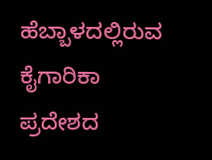ಹೆಬ್ಬಾಳದಲ್ಲಿರುವ ಕೈಗಾರಿಕಾ ಪ್ರದೇಶದ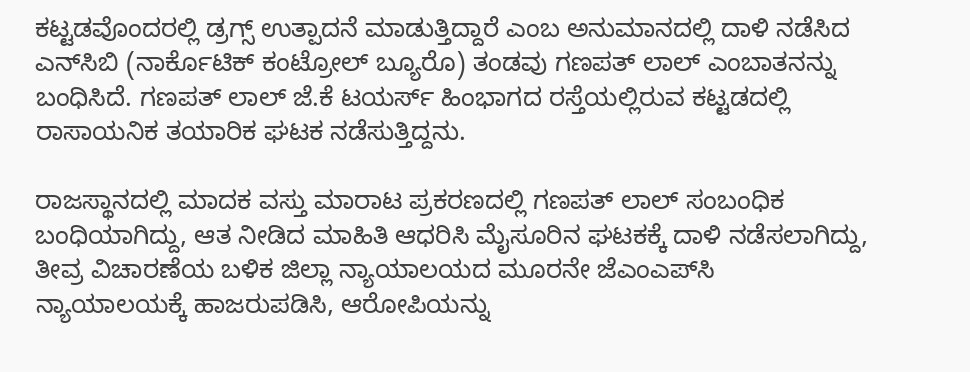ಕಟ್ಟಡವೊಂದರಲ್ಲಿ ಡ್ರಗ್ಸ್ ಉತ್ಪಾದನೆ ಮಾಡುತ್ತಿದ್ದಾರೆ ಎಂಬ ಅನುಮಾನದಲ್ಲಿ ದಾಳಿ ನಡೆಸಿದ ಎನ್‌ಸಿಬಿ (ನಾರ್ಕೊಟಿಕ್ ಕಂಟ್ರೋಲ್ ಬ್ಯೂರೊ) ತಂಡವು ಗಣಪತ್ ಲಾಲ್‌ ಎಂಬಾತನನ್ನು ಬಂಧಿಸಿದೆ. ಗಣಪತ್ ಲಾಲ್ ಜೆ.ಕೆ ಟಯರ್ಸ್ ಹಿಂಭಾಗದ ರಸ್ತೆಯಲ್ಲಿರುವ ಕಟ್ಟಡದಲ್ಲಿ ರಾಸಾಯನಿಕ ತಯಾರಿಕ ಘಟಕ ನಡೆಸುತ್ತಿದ್ದನು.

ರಾಜಸ್ಥಾನದಲ್ಲಿ ಮಾದಕ ವಸ್ತು ಮಾರಾಟ ಪ್ರಕರಣದಲ್ಲಿ ಗಣಪತ್ ಲಾಲ್ ಸಂಬಂಧಿಕ ಬಂಧಿಯಾಗಿದ್ದು, ಆತ ನೀಡಿದ ಮಾಹಿತಿ ಆಧರಿಸಿ ಮೈಸೂರಿನ ಘಟಕಕ್ಕೆ ದಾಳಿ ನಡೆಸಲಾಗಿದ್ದು, ತೀವ್ರ ವಿಚಾರಣೆಯ ಬಳಿಕ ಜಿಲ್ಲಾ ನ್ಯಾಯಾಲಯದ ಮೂರನೇ ಜೆಎಂಎಪ್‌ಸಿ ನ್ಯಾಯಾಲಯಕ್ಕೆ ಹಾಜರುಪಡಿಸಿ, ಆರೋಪಿಯನ್ನು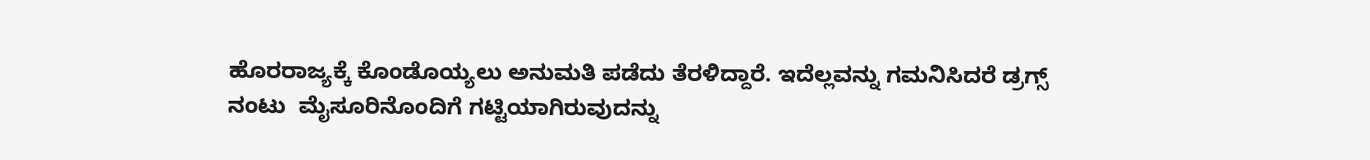ಹೊರರಾಜ್ಯಕ್ಕೆ ಕೊಂಡೊಯ್ಯಲು ಅನುಮತಿ ಪಡೆದು ತೆರಳಿದ್ದಾರೆ. ಇದೆಲ್ಲವನ್ನು ಗಮನಿಸಿದರೆ ಡ್ರಗ್ಸ್ ನಂಟು  ಮೈಸೂರಿನೊಂದಿಗೆ ಗಟ್ಟಿಯಾಗಿರುವುದನ್ನು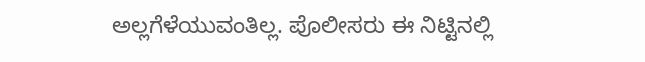ಅಲ್ಲಗೆಳೆಯುವಂತಿಲ್ಲ. ಪೊಲೀಸರು ಈ ನಿಟ್ಟಿನಲ್ಲಿ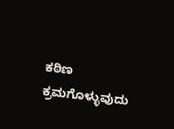ಕಠಿಣ ಕ್ರಮಗೊಳ್ಳುವುದು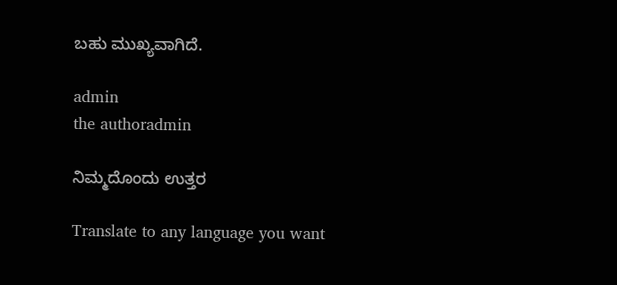ಬಹು ಮುಖ್ಯವಾಗಿದೆ.

admin
the authoradmin

ನಿಮ್ಮದೊಂದು ಉತ್ತರ

Translate to any language you want